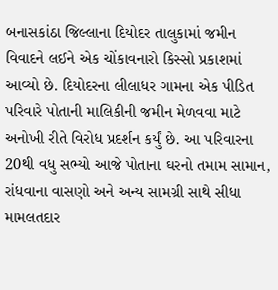બનાસકાંઠા જિલ્લાના દિયોદર તાલુકામાં જમીન વિવાદને લઈને એક ચોંકાવનારો કિસ્સો પ્રકાશમાં આવ્યો છે. દિયોદરના લીલાધર ગામના એક પીડિત પરિવારે પોતાની માલિકીની જમીન મેળવવા માટે અનોખી રીતે વિરોધ પ્રદર્શન કર્યું છે. આ પરિવારના 20થી વધુ સભ્યો આજે પોતાના ઘરનો તમામ સામાન, રાંધવાના વાસણો અને અન્ય સામગ્રી સાથે સીધા મામલતદાર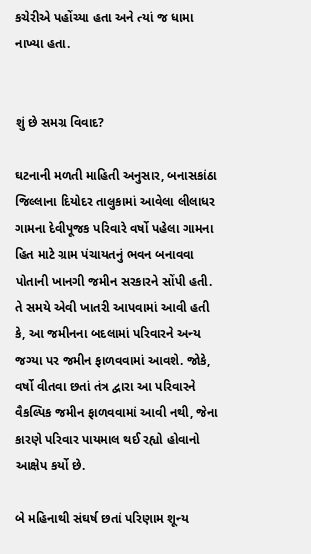કચેરીએ પહોંચ્યા હતા અને ત્યાં જ ધામા નાખ્યા હતા.


શું છે સમગ્ર વિવાદ?

ઘટનાની મળતી માહિતી અનુસાર, બનાસકાંઠા જિલ્લાના દિયોદર તાલુકામાં આવેલા લીલાધર ગામના દેવીપૂજક પરિવારે વર્ષો પહેલા ગામના હિત માટે ગ્રામ પંચાયતનું ભવન બનાવવા પોતાની ખાનગી જમીન સરકારને સોંપી હતી. તે સમયે એવી ખાતરી આપવામાં આવી હતી કે, આ જમીનના બદલામાં પરિવારને અન્ય જગ્યા પર જમીન ફાળવવામાં આવશે. જોકે, વર્ષો વીતવા છતાં તંત્ર દ્વારા આ પરિવારને વૈકલ્પિક જમીન ફાળવવામાં આવી નથી, જેના કારણે પરિવાર પાયમાલ થઈ રહ્યો હોવાનો આક્ષેપ કર્યો છે.

બે મહિનાથી સંઘર્ષ છતાં પરિણામ શૂન્ય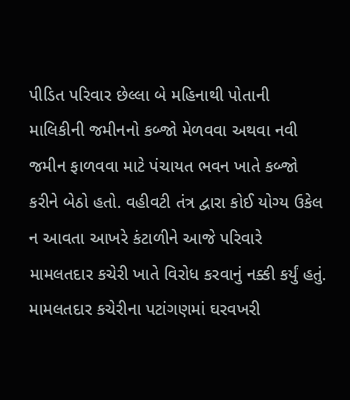પીડિત પરિવાર છેલ્લા બે મહિનાથી પોતાની માલિકીની જમીનનો કબ્જો મેળવવા અથવા નવી જમીન ફાળવવા માટે પંચાયત ભવન ખાતે કબ્જો કરીને બેઠો હતો. વહીવટી તંત્ર દ્વારા કોઈ યોગ્ય ઉકેલ ન આવતા આખરે કંટાળીને આજે પરિવારે મામલતદાર કચેરી ખાતે વિરોધ કરવાનું નક્કી કર્યું હતું. મામલતદાર કચેરીના પટાંગણમાં ઘરવખરી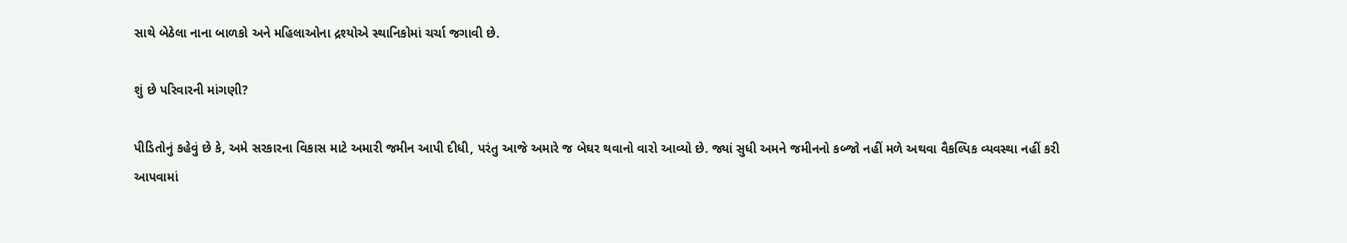સાથે બેઠેલા નાના બાળકો અને મહિલાઓના દ્રશ્યોએ સ્થાનિકોમાં ચર્ચા જગાવી છે.

શું છે પરિવારની માંગણી?

પીડિતોનું કહેવું છે કે, અમે સરકારના વિકાસ માટે અમારી જમીન આપી દીધી, પરંતુ આજે અમારે જ બેઘર થવાનો વારો આવ્યો છે. જ્યાં સુધી અમને જમીનનો કબ્જો નહીં મળે અથવા વૈકલ્પિક વ્યવસ્થા નહીં કરી આપવામાં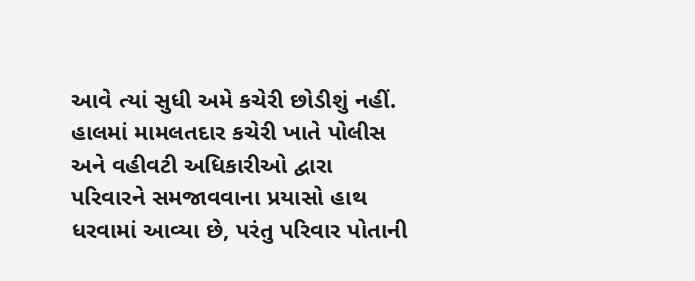આવે ત્યાં સુધી અમે કચેરી છોડીશું નહીં. હાલમાં મામલતદાર કચેરી ખાતે પોલીસ અને વહીવટી અધિકારીઓ દ્વારા પરિવારને સમજાવવાના પ્રયાસો હાથ ધરવામાં આવ્યા છે, પરંતુ પરિવાર પોતાની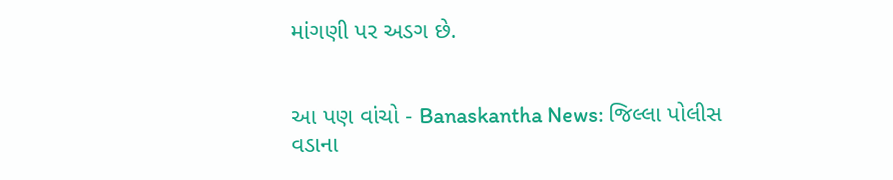માંગણી પર અડગ છે.


આ પણ વાંચો - Banaskantha News: જિલ્લા પોલીસ વડાના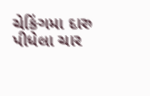ચેકિંગમા દારુ પીધેલા ચાર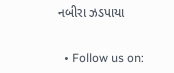નબીરા ઝડપાયા


  • Follow us on: